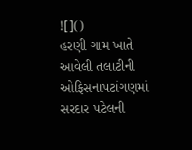![]()
હરણી ગામ ખાતે આવેલી તલાટીની ઓફિસનાપટાંગણમાં સરદાર પટેલની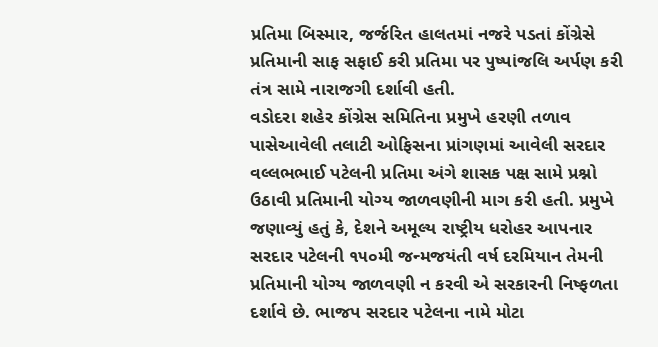પ્રતિમા બિસ્માર, જર્જરિત હાલતમાં નજરે પડતાં કોંગ્રેસે પ્રતિમાની સાફ સફાઈ કરી પ્રતિમા પર પુષ્પાંજલિ અર્પણ કરી તંત્ર સામે નારાજગી દર્શાવી હતી.
વડોદરા શહેર કોંગ્રેસ સમિતિના પ્રમુખે હરણી તળાવ પાસેઆવેલી તલાટી ઓફિસના પ્રાંગણમાં આવેલી સરદાર વલ્લભભાઈ પટેલની પ્રતિમા અંગે શાસક પક્ષ સામે પ્રશ્નો ઉઠાવી પ્રતિમાની યોગ્ય જાળવણીની માગ કરી હતી. પ્રમુખે જણાવ્યું હતું કે, દેશને અમૂલ્ય રાષ્ટ્રીય ધરોહર આપનાર સરદાર પટેલની ૧૫૦મી જન્મજયંતી વર્ષ દરમિયાન તેમની પ્રતિમાની યોગ્ય જાળવણી ન કરવી એ સરકારની નિષ્ફળતા દર્શાવે છે. ભાજપ સરદાર પટેલના નામે મોટા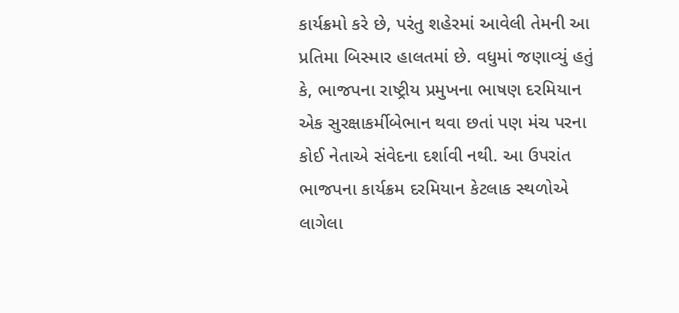કાર્યક્રમો કરે છે, પરંતુ શહેરમાં આવેલી તેમની આ પ્રતિમા બિસ્માર હાલતમાં છે. વધુમાં જણાવ્યું હતું કે, ભાજપના રાષ્ટ્રીય પ્રમુખના ભાષણ દરમિયાન એક સુરક્ષાકર્મીબેભાન થવા છતાં પણ મંચ પરના કોઈ નેતાએ સંવેદના દર્શાવી નથી. આ ઉપરાંત ભાજપના કાર્યક્રમ દરમિયાન કેટલાક સ્થળોએ લાગેલા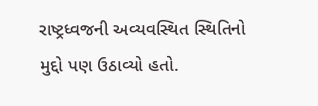રાષ્ટ્રધ્વજની અવ્યવસ્થિત સ્થિતિનો મુદ્દો પણ ઉઠાવ્યો હતો.